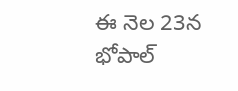ఈ నెల 23న భోపాల్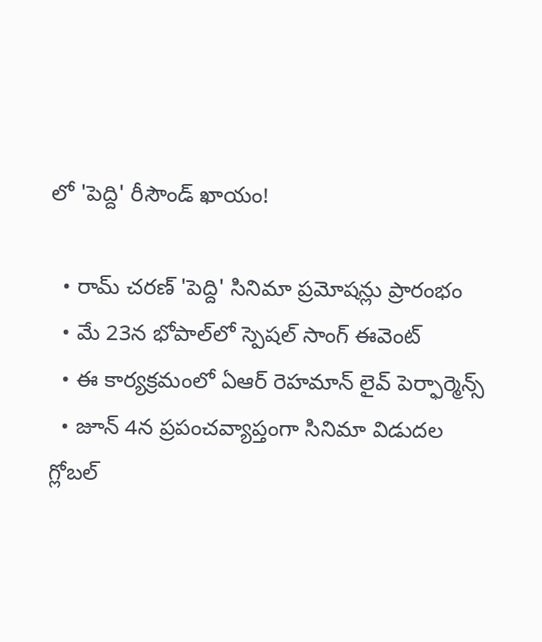లో 'పెద్ది' రీసౌండ్ ఖాయం!

  • రామ్ చరణ్ 'పెద్ది' సినిమా ప్రమోషన్లు ప్రారంభం
  • మే 23న భోపాల్‌లో స్పెషల్ సాంగ్ ఈవెంట్
  • ఈ కార్యక్రమంలో ఏఆర్ రెహమాన్ లైవ్ పెర్ఫార్మెన్స్
  • జూన్ 4న ప్రపంచవ్యాప్తంగా సినిమా విడుదల
గ్లోబల్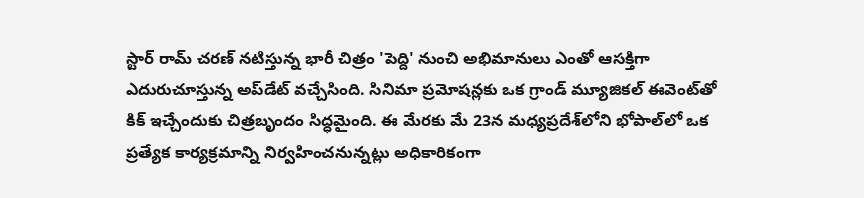స్టార్ రామ్ చరణ్ నటిస్తున్న భారీ చిత్రం 'పెద్ది' నుంచి అభిమానులు ఎంతో ఆసక్తిగా ఎదురుచూస్తున్న అప్‌డేట్ వచ్చేసింది. సినిమా ప్రమోషన్లకు ఒక గ్రాండ్ మ్యూజికల్ ఈవెంట్‌తో కిక్ ఇచ్చేందుకు చిత్రబృందం సిద్ధమైంది. ఈ మేరకు మే 23న మధ్యప్రదేశ్‌లోని భోపాల్‌లో ఒక ప్రత్యేక కార్యక్రమాన్ని నిర్వహించనున్నట్లు అధికారికంగా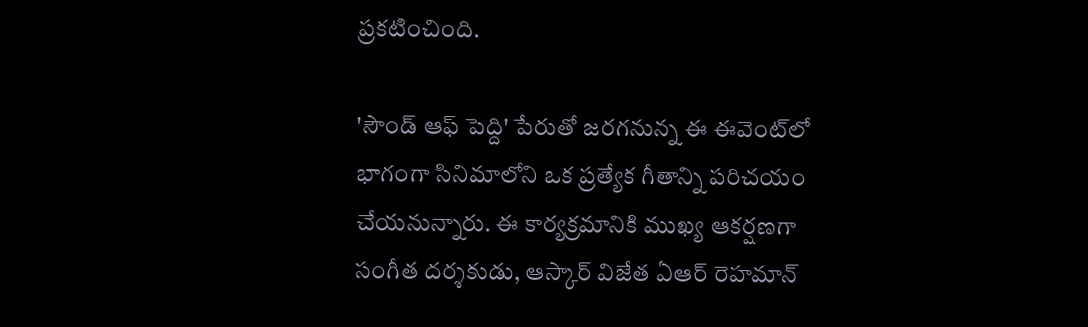ప్రకటించింది.

'సౌండ్ ఆఫ్ పెద్ది' పేరుతో జరగనున్న ఈ ఈవెంట్‌లో భాగంగా సినిమాలోని ఒక ప్రత్యేక గీతాన్ని పరిచయం చేయనున్నారు. ఈ కార్యక్రమానికి ముఖ్య ఆకర్షణగా సంగీత దర్శకుడు, ఆస్కార్ విజేత ఏఆర్ రెహమాన్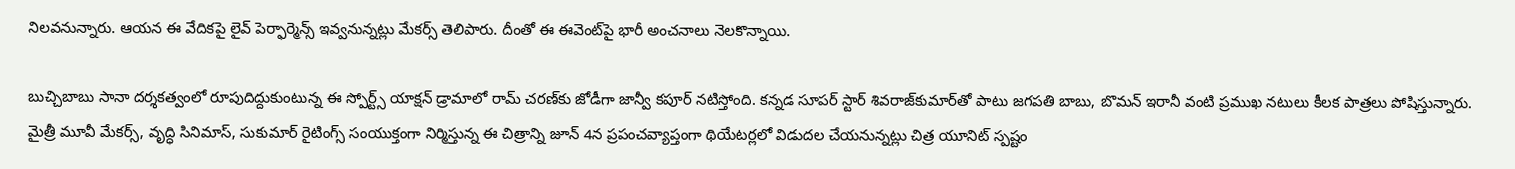నిలవనున్నారు. ఆయన ఈ వేదికపై లైవ్ పెర్ఫార్మెన్స్ ఇవ్వనున్నట్లు మేకర్స్ తెలిపారు. దీంతో ఈ ఈవెంట్‌పై భారీ అంచనాలు నెలకొన్నాయి.

బుచ్చిబాబు సానా దర్శకత్వంలో రూపుదిద్దుకుంటున్న ఈ స్పోర్ట్స్ యాక్షన్ డ్రామాలో రామ్ చరణ్‌కు జోడీగా జాన్వీ కపూర్ నటిస్తోంది. కన్నడ సూపర్ స్టార్ శివరాజ్‌కుమార్‌తో పాటు జగపతి బాబు, బొమన్ ఇరానీ వంటి ప్రముఖ నటులు కీలక పాత్రలు పోషిస్తున్నారు. మైత్రీ మూవీ మేకర్స్, వృద్ధి సినిమాస్, సుకుమార్ రైటింగ్స్ సంయుక్తంగా నిర్మిస్తున్న ఈ చిత్రాన్ని జూన్ 4న ప్రపంచవ్యాప్తంగా థియేటర్లలో విడుదల చేయనున్నట్లు చిత్ర యూనిట్ స్పష్టం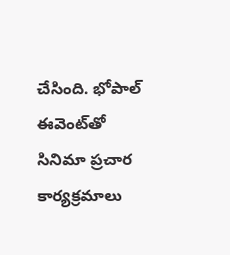చేసింది. భోపాల్ ఈవెంట్‌తో సినిమా ప్రచార కార్యక్రమాలు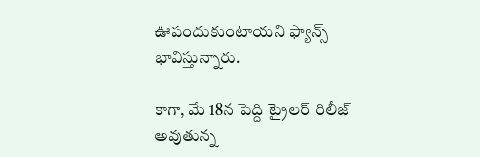ఊపందుకుంటాయని ఫ్యాన్స్ భావిస్తున్నారు.

కాగా, మే 18న పెద్ది ట్రైలర్ రిలీజ్ అవుతున్న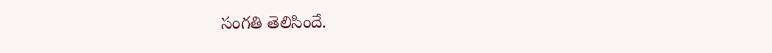సంగతి తెలిసిందే.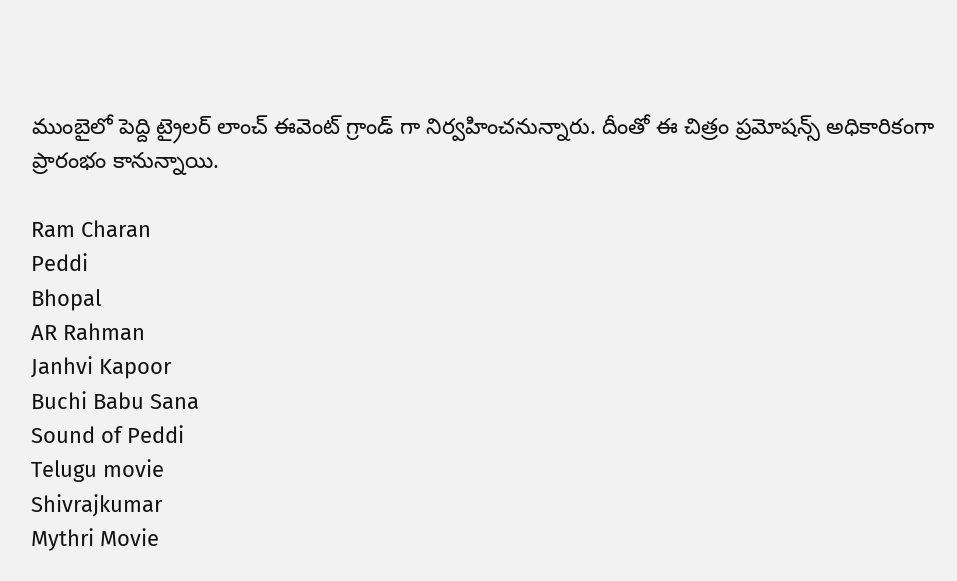ముంబైలో పెద్ది ట్రైలర్ లాంచ్ ఈవెంట్ గ్రాండ్ గా నిర్వహించనున్నారు. దీంతో ఈ చిత్రం ప్రమోషన్స్ అధికారికంగా ప్రారంభం కానున్నాయి.

Ram Charan
Peddi
Bhopal
AR Rahman
Janhvi Kapoor
Buchi Babu Sana
Sound of Peddi
Telugu movie
Shivrajkumar
Mythri Movie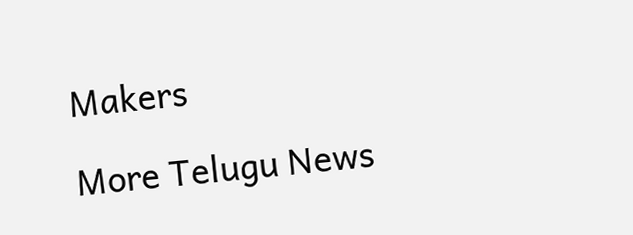Makers

More Telugu News